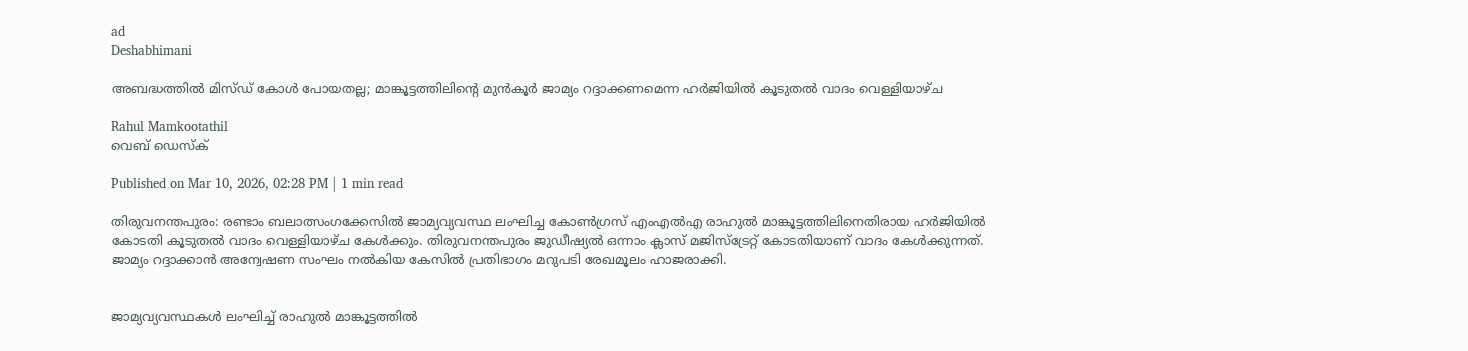ad
Deshabhimani

അബദ്ധത്തിൽ മിസ്ഡ് കോൾ പോയതല്ല; മാങ്കൂട്ടത്തിലിന്റെ മുൻകൂർ ജാമ്യം റദ്ദാക്കണമെന്ന ഹർജിയിൽ കൂടുതൽ വാദം വെള്ളിയാഴ്ച

Rahul Mamkootathil
വെബ് ഡെസ്ക്

Published on Mar 10, 2026, 02:28 PM | 1 min read

തിരുവനന്തപുരം: രണ്ടാം ബലാത്സംഗക്കേസിൽ ജാമ്യവ്യവസ്ഥ ലംഘിച്ച കോൺഗ്രസ് എംഎൽഎ രാഹുൽ മാങ്കൂട്ടത്തിലിനെതിരായ ഹർജിയിൽ കോടതി കൂടുതൽ വാദം വെള്ളിയാഴ്ച കേൾക്കും. തിരുവനന്തപുരം ജുഡീഷ്യൽ ഒന്നാം ക്ലാസ് മജിസ്‌ട്രേറ്റ് കോടതിയാണ് വാദം കേൾക്കുന്നത്. ജാമ്യം റദ്ദാക്കാൻ അന്വേഷണ സംഘം നൽകിയ കേസിൽ പ്രതിഭാഗം മറുപടി രേഖമൂലം ഹാജരാക്കി.


ജാമ്യവ്യവസ്ഥകൾ ലംഘിച്ച് രാഹുൽ മാങ്കൂട്ടത്തിൽ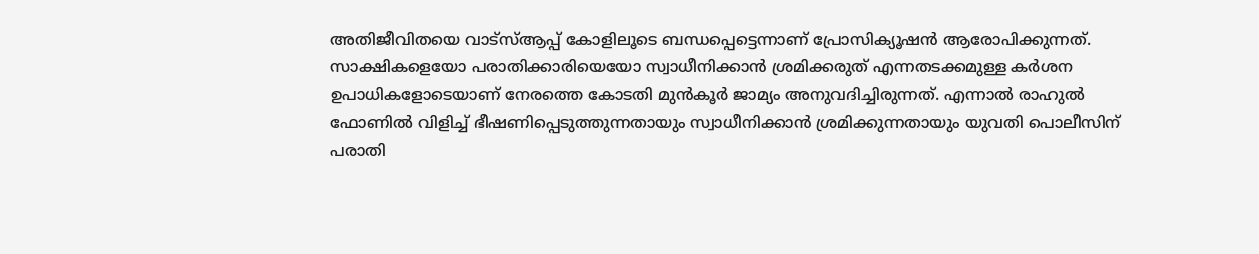അതിജീവിതയെ വാട്‌സ്ആപ്പ് കോളിലൂടെ ബന്ധപ്പെട്ടെന്നാണ് പ്രോസിക്യൂഷൻ ആരോപിക്കുന്നത്. സാക്ഷികളെയോ പരാതിക്കാരിയെയോ സ്വാധീനിക്കാൻ ശ്രമിക്കരുത് എന്നതടക്കമുള്ള കർശന ഉപാധികളോടെയാണ് നേരത്തെ കോടതി മുൻകൂർ ജാമ്യം അനുവദിച്ചിരുന്നത്. എന്നാൽ രാഹുൽ ഫോണിൽ വിളിച്ച് ഭീഷണിപ്പെടുത്തുന്നതായും സ്വാധീനിക്കാൻ ശ്രമിക്കുന്നതായും യുവതി പൊലീസിന് പരാതി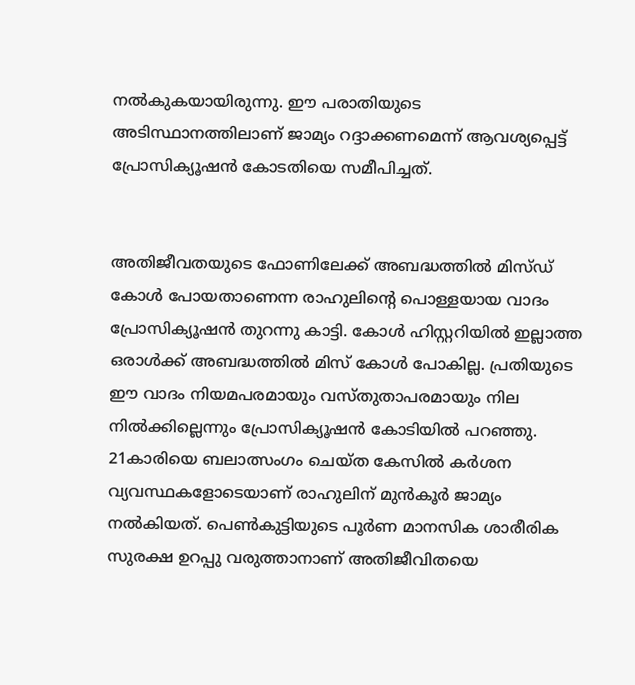നൽകുകയായിരുന്നു. ഈ പരാതിയുടെ അടിസ്ഥാനത്തിലാണ് ജാമ്യം റദ്ദാക്കണമെന്ന് ആവശ്യപ്പെട്ട് പ്രോസിക്യൂഷൻ കോടതിയെ സമീപിച്ചത്.


അതിജീവതയുടെ ഫോണിലേക്ക് അബദ്ധത്തിൽ മിസ്ഡ് കോൾ പോയതാണെന്ന രാഹുലിന്റെ പൊള്ളയായ വാദം പ്രോസിക്യൂഷൻ തുറന്നു കാട്ടി. കോൾ ഹിസ്റ്ററിയിൽ ഇല്ലാത്ത ഒരാൾക്ക് അബദ്ധത്തിൽ മിസ് കോൾ പോകില്ല. പ്രതിയുടെ ഈ വാദം നിയമപരമായും വസ്തുതാപരമായും നില നിൽക്കില്ലെന്നും പ്രോസിക്യൂഷൻ കോടിയിൽ പറഞ്ഞു. 21കാരിയെ ബലാത്സംഗം ചെയ്ത കേസിൽ കർശന വ്യവസ്ഥകളോടെയാണ് രാഹുലിന് മുൻകൂർ ജാമ്യം നൽകിയത്. പെൺകുട്ടിയുടെ പൂർണ മാനസിക ശാരീരിക സുരക്ഷ ഉറപ്പു വരുത്താനാണ് അതിജീവിതയെ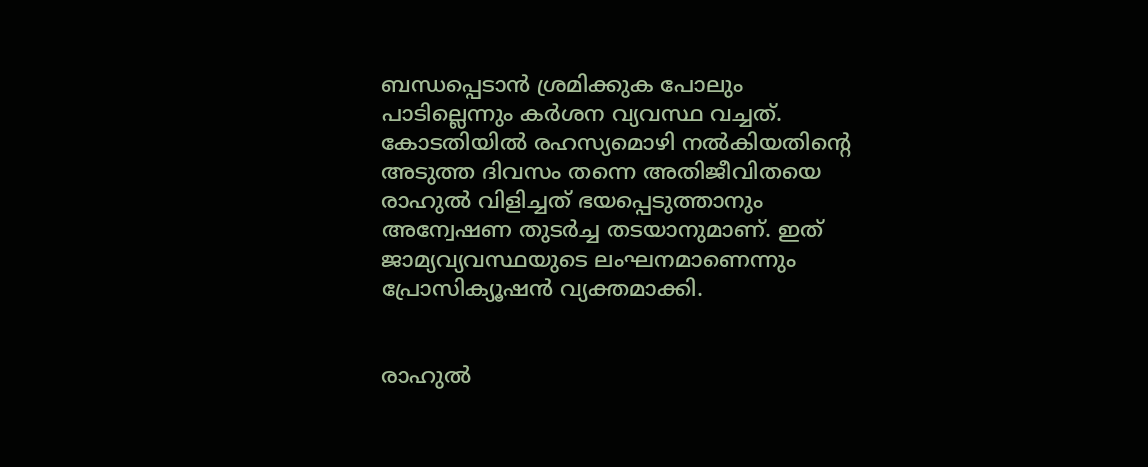ബന്ധപ്പെടാൻ ശ്രമിക്കുക പോലും പാടില്ലെന്നും കർശന വ്യവസ്ഥ വച്ചത്. കോടതിയിൽ രഹസ്യമൊഴി നൽകിയതിന്റെ അടുത്ത ദിവസം തന്നെ അതിജീവിതയെ രാഹുൽ വിളിച്ചത് ഭയപ്പെടുത്താനും അന്വേഷണ തുടർച്ച തടയാനുമാണ്. ഇത് ജാമ്യവ്യവസ്ഥയുടെ ലംഘനമാണെന്നും പ്രോസിക്യൂഷൻ വ്യക്തമാക്കി.


രാഹുൽ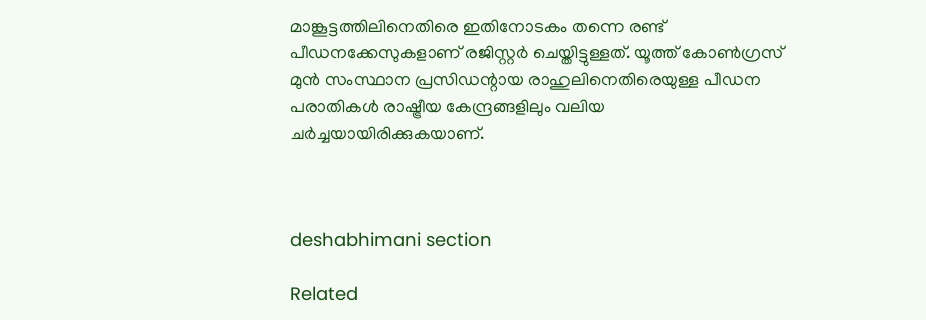മാങ്കൂട്ടത്തിലിനെതിരെ ഇതിനോടകം തന്നെ രണ്ട് പീഡനക്കേസുകളാണ് രജിസ്റ്റർ ചെയ്തിട്ടുള്ളത്. യൂത്ത് കോൺഗ്രസ് മുൻ സംസ്ഥാന പ്രസിഡന്റായ രാഹുലിനെതിരെയുള്ള പീഡന പരാതികൾ രാഷ്ട്രീയ കേന്ദ്രങ്ങളിലും വലിയ ചർച്ചയായിരിക്കുകയാണ്.



deshabhimani section

Related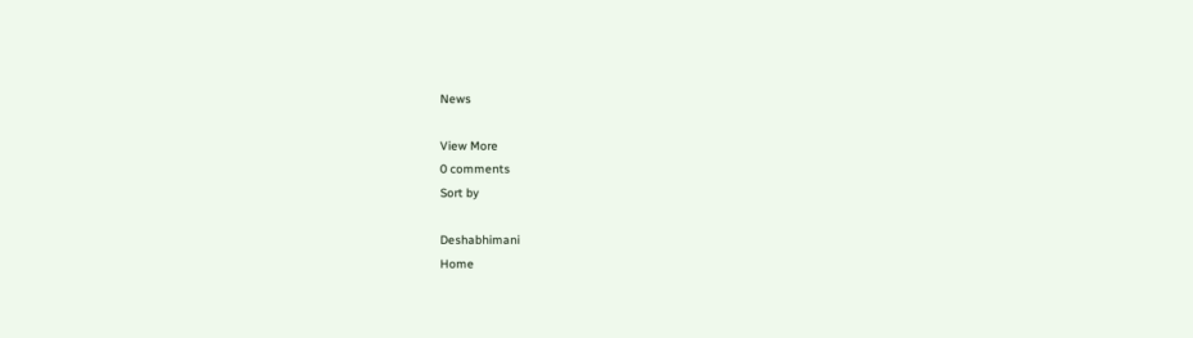News

View More
0 comments
Sort by

Deshabhimani
Home